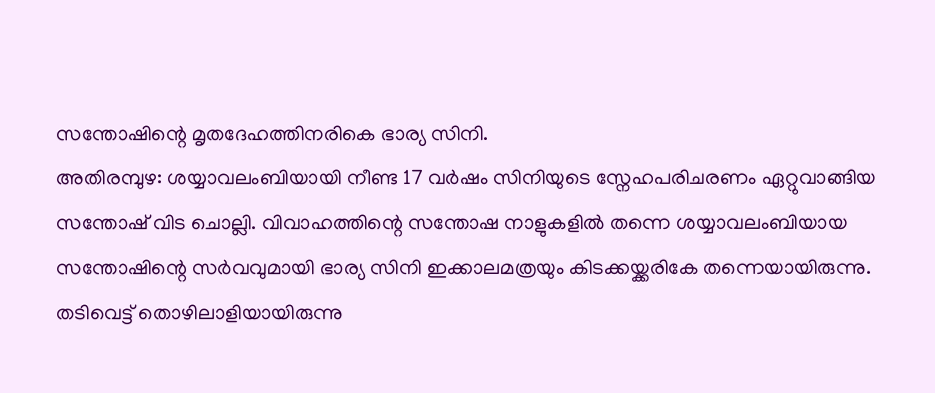സന്തോഷിന്റെ മൃതദേഹത്തിനരികെ ഭാര്യ സിനി.
അതിരമ്പുഴ: ശയ്യാവലംബിയായി നീണ്ട 17 വർഷം സിനിയുടെ സ്നേഹപരിചരണം ഏറ്റുവാങ്ങിയ സന്തോഷ് വിട ചൊല്ലി. വിവാഹത്തിന്റെ സന്തോഷ നാളുകളിൽ തന്നെ ശയ്യാവലംബിയായ സന്തോഷിന്റെ സർവവുമായി ഭാര്യ സിനി ഇക്കാലമത്രയും കിടക്കയ്ക്കരികേ തന്നെയായിരുന്നു.
തടിവെട്ട് തൊഴിലാളിയായിരുന്നു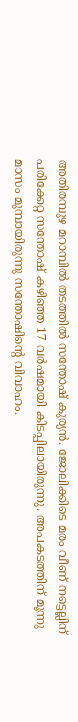അതിരമ്പുഴ മറാമ്പിൽ തടത്തിൽ സന്തോഷ് കുര്യൻ. ജോലിക്കിടെ മരം വീണ് നട്ടെല്ലിന് പരിക്കേറ്റ സന്തോഷ് കഴിഞ്ഞ 17 വർഷമായി കിടപ്പിലായിരുന്നു. അപകടത്തിന് മൂന്നു മാസം മുമ്പായിരുന്നു സന്തോഷിന്റെ വിവാഹം.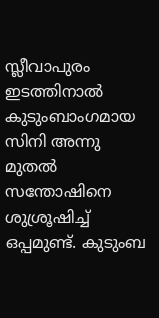സ്ലീവാപുരം ഇടത്തിനാൽ കുടുംബാംഗമായ സിനി അന്നു മുതൽ സന്തോഷിനെ ശുശ്രൂഷിച്ച് ഒപ്പമുണ്ട്. കുടുംബ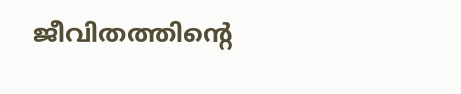ജീവിതത്തിന്റെ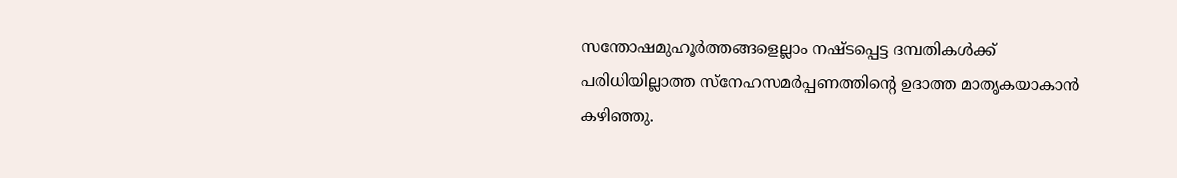സന്തോഷമുഹൂർത്തങ്ങളെല്ലാം നഷ്ടപ്പെട്ട ദമ്പതികൾക്ക് പരിധിയില്ലാത്ത സ്നേഹസമർപ്പണത്തിന്റെ ഉദാത്ത മാതൃകയാകാൻ കഴിഞ്ഞു.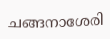ചങ്ങനാശേരി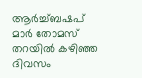ആർച്ച്ബഷപ് മാർ തോമസ് തറയിൽ കഴിഞ്ഞ ദിവസം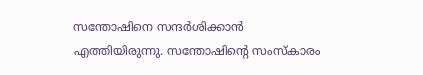സന്തോഷിനെ സന്ദർശിക്കാൻ എത്തിയിരുന്നു. സന്തോഷിന്റെ സംസ്കാരം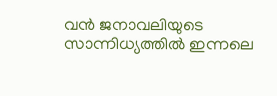വൻ ജനാവലിയുടെ സാന്നിധ്യത്തിൽ ഇന്നലെ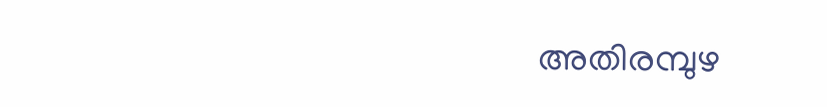അതിരമ്പുഴ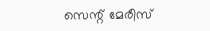സെന്റ് മേരീസ്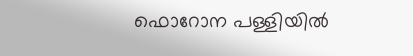ഫൊറോന പള്ളിയിൽ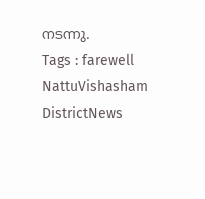നടന്നു.
Tags : farewell NattuVishasham DistrictNews